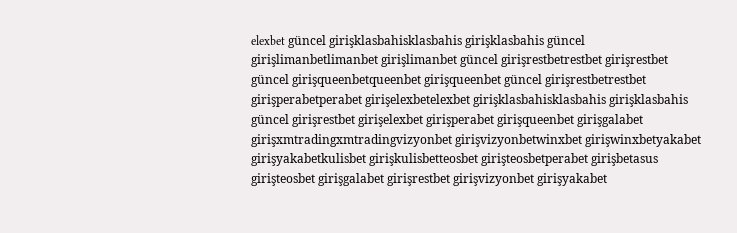elexbet güncel girişklasbahisklasbahis girişklasbahis güncel girişlimanbetlimanbet girişlimanbet güncel girişrestbetrestbet girişrestbet güncel girişqueenbetqueenbet girişqueenbet güncel girişrestbetrestbet girişperabetperabet girişelexbetelexbet girişklasbahisklasbahis girişklasbahis güncel girişrestbet girişelexbet girişperabet girişqueenbet girişgalabet girişxmtradingxmtradingvizyonbet girişvizyonbetwinxbet girişwinxbetyakabet girişyakabetkulisbet girişkulisbetteosbet girişteosbetperabet girişbetasus girişteosbet girişgalabet girişrestbet girişvizyonbet girişyakabet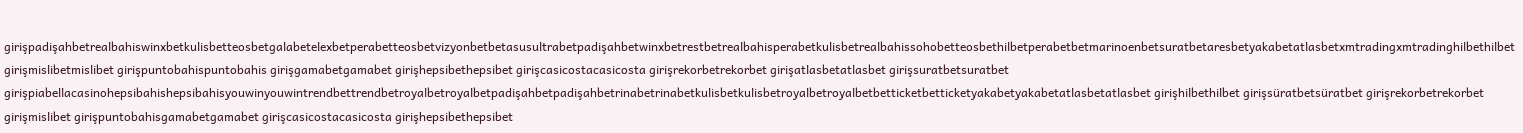girişpadişahbetrealbahiswinxbetkulisbetteosbetgalabetelexbetperabetteosbetvizyonbetbetasusultrabetpadişahbetwinxbetrestbetrealbahisperabetkulisbetrealbahissohobetteosbethilbetperabetbetmarinoenbetsuratbetaresbetyakabetatlasbetxmtradingxmtradinghilbethilbet girişmislibetmislibet girişpuntobahispuntobahis girişgamabetgamabet girişhepsibethepsibet girişcasicostacasicosta girişrekorbetrekorbet girişatlasbetatlasbet girişsuratbetsuratbet girişpiabellacasinohepsibahishepsibahisyouwinyouwintrendbettrendbetroyalbetroyalbetpadişahbetpadişahbetrinabetrinabetkulisbetkulisbetroyalbetroyalbetbetticketbetticketyakabetyakabetatlasbetatlasbet girişhilbethilbet girişsüratbetsüratbet girişrekorbetrekorbet girişmislibet girişpuntobahisgamabetgamabet girişcasicostacasicosta girişhepsibethepsibet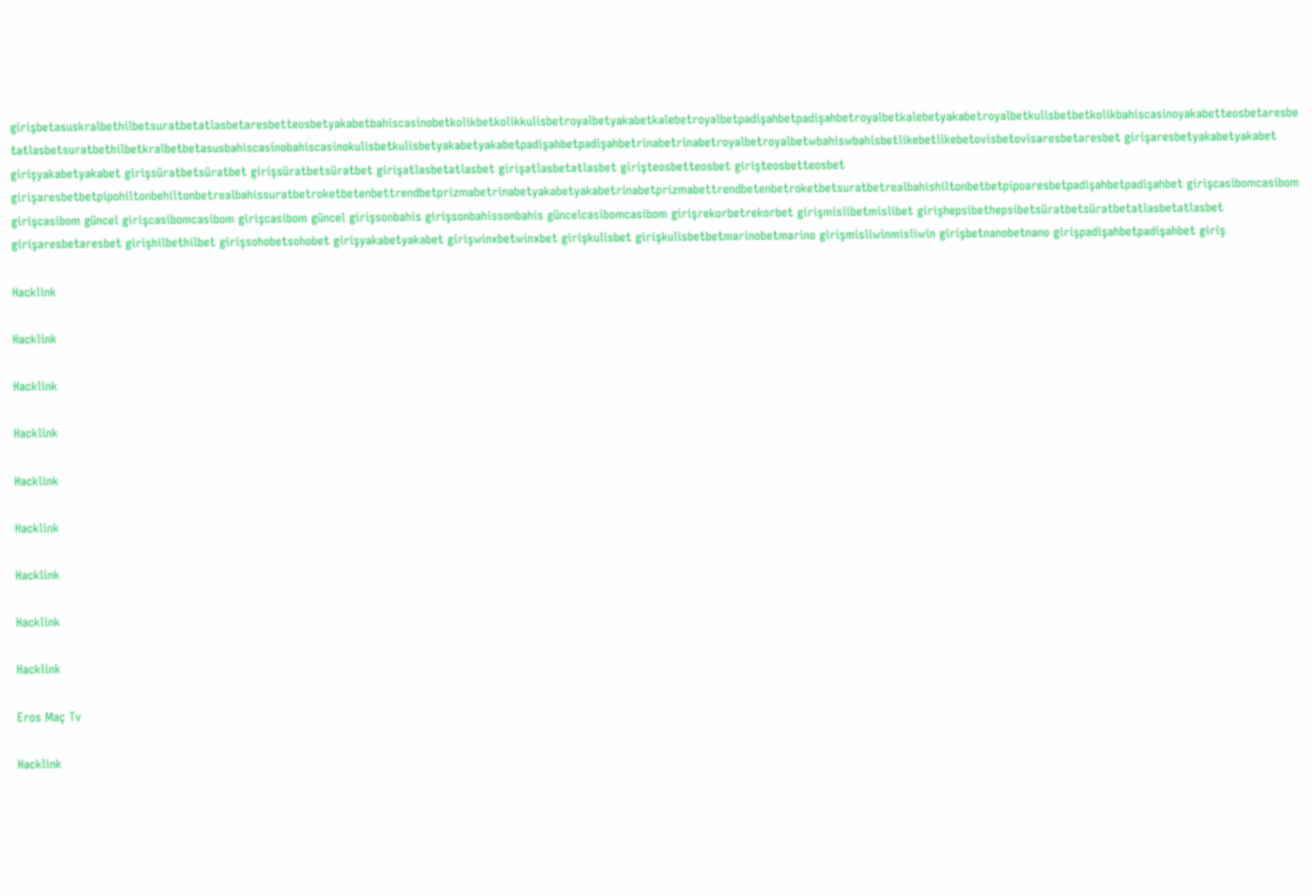girişbetasuskralbethilbetsuratbetatlasbetaresbetteosbetyakabetbahiscasinobetkolikbetkolikkulisbetroyalbetyakabetkalebetroyalbetpadişahbetpadişahbetroyalbetkalebetyakabetroyalbetkulisbetbetkolikbahiscasinoyakabetteosbetaresbetatlasbetsuratbethilbetkralbetbetasusbahiscasinobahiscasinokulisbetkulisbetyakabetyakabetpadişahbetpadişahbetrinabetrinabetroyalbetroyalbetwbahiswbahisbetlikebetlikebetovisbetovisaresbetaresbet girişaresbetyakabetyakabet girişyakabetyakabet girişsüratbetsüratbet girişsüratbetsüratbet girişatlasbetatlasbet girişatlasbetatlasbet girişteosbetteosbet girişteosbetteosbet girişaresbetbetpipohiltonbehiltonbetrealbahissuratbetroketbetenbettrendbetprizmabetrinabetyakabetyakabetrinabetprizmabettrendbetenbetroketbetsuratbetrealbahishiltonbetbetpipoaresbetpadişahbetpadişahbet girişcasibomcasibom girişcasibom güncel girişcasibomcasibom girişcasibom güncel girişsonbahis girişsonbahissonbahis güncelcasibomcasibom girişrekorbetrekorbet girişmislibetmislibet girişhepsibethepsibetsüratbetsüratbetatlasbetatlasbet girişaresbetaresbet girişhilbethilbet girişsohobetsohobet girişyakabetyakabet girişwinxbetwinxbet girişkulisbet girişkulisbetbetmarinobetmarino girişmisliwinmisliwin girişbetnanobetnano girişpadişahbetpadişahbet giriş

Hacklink

Hacklink

Hacklink

Hacklink

Hacklink

Hacklink

Hacklink

Hacklink

Hacklink

Eros Maç Tv

Hacklink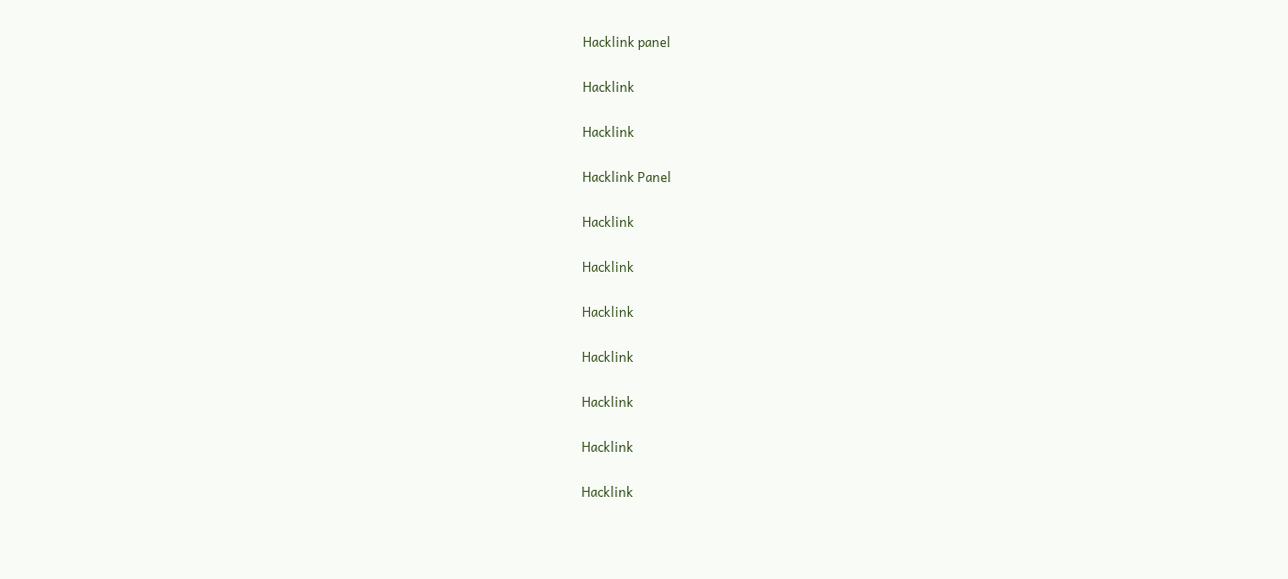Hacklink panel

Hacklink

Hacklink

Hacklink Panel

Hacklink

Hacklink

Hacklink

Hacklink

Hacklink

Hacklink

Hacklink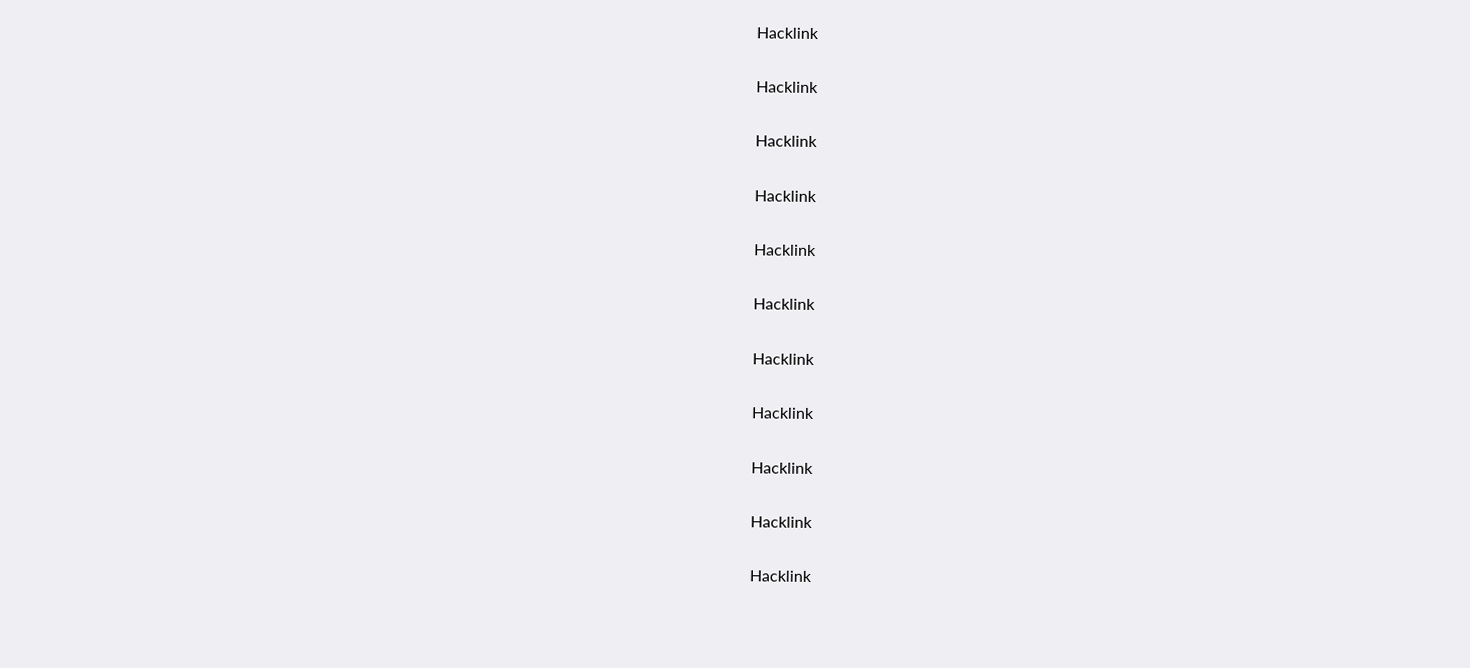Hacklink

Hacklink

Hacklink

Hacklink

Hacklink

Hacklink

Hacklink

Hacklink

Hacklink

Hacklink

Hacklink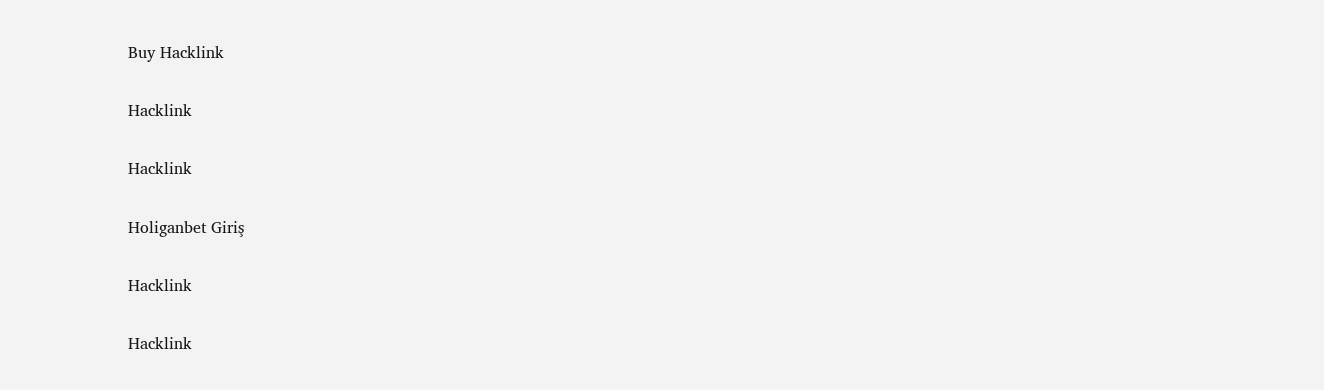Buy Hacklink

Hacklink

Hacklink

Holiganbet Giriş

Hacklink

Hacklink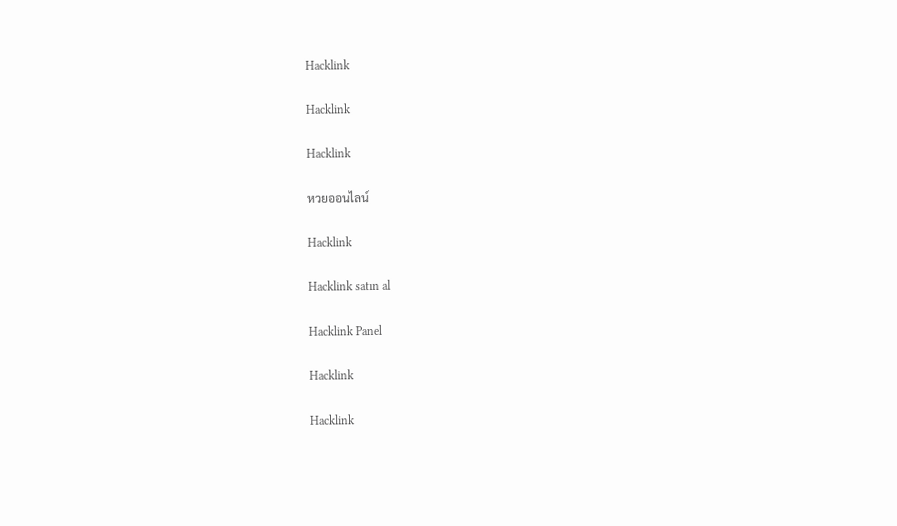Hacklink

Hacklink

Hacklink

หวยออนไลน์

Hacklink

Hacklink satın al

Hacklink Panel

Hacklink

Hacklink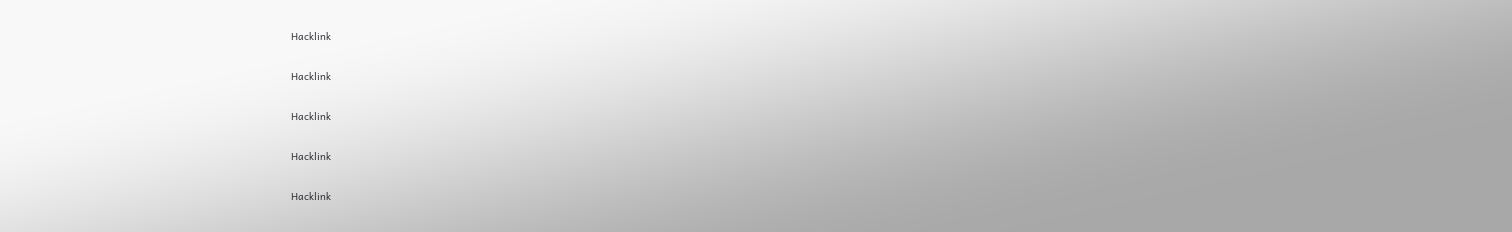Hacklink

Hacklink

Hacklink

Hacklink

Hacklink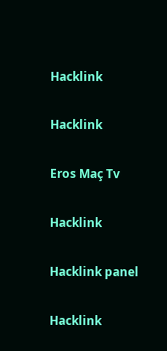Hacklink

Hacklink

Eros Maç Tv

Hacklink

Hacklink panel

Hacklink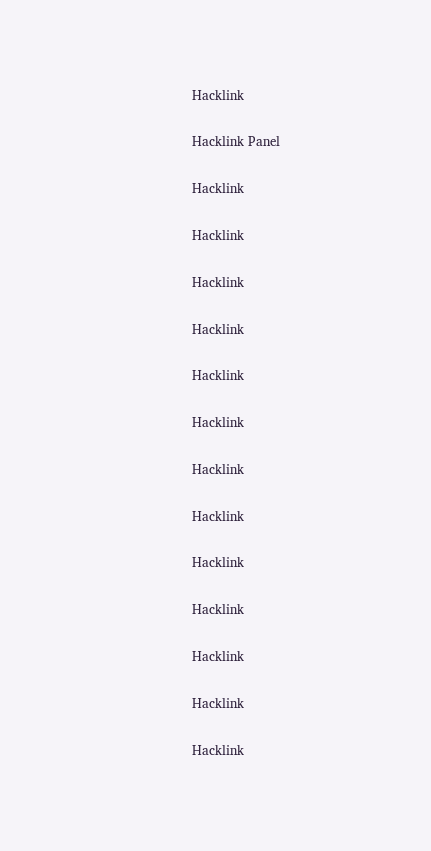Hacklink

Hacklink Panel

Hacklink

Hacklink

Hacklink

Hacklink

Hacklink

Hacklink

Hacklink

Hacklink

Hacklink

Hacklink

Hacklink

Hacklink

Hacklink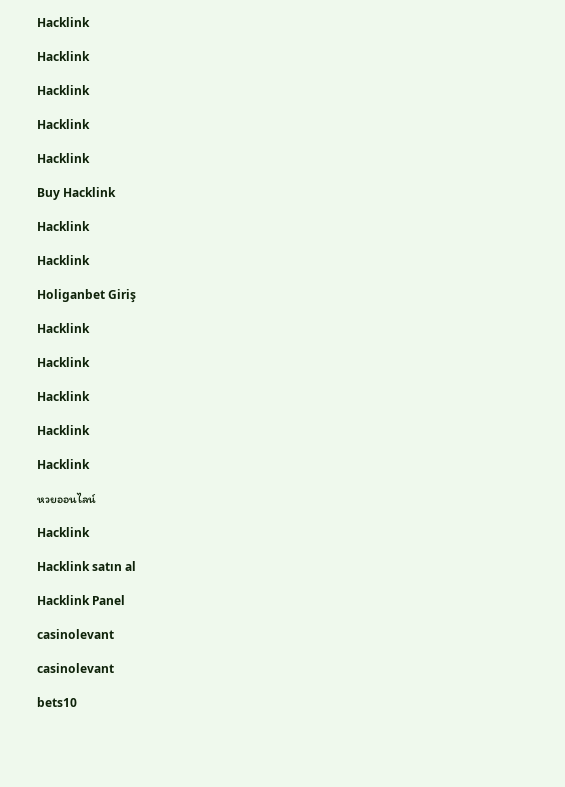Hacklink

Hacklink

Hacklink

Hacklink

Hacklink

Buy Hacklink

Hacklink

Hacklink

Holiganbet Giriş

Hacklink

Hacklink

Hacklink

Hacklink

Hacklink

หวยออนไลน์

Hacklink

Hacklink satın al

Hacklink Panel

casinolevant

casinolevant

bets10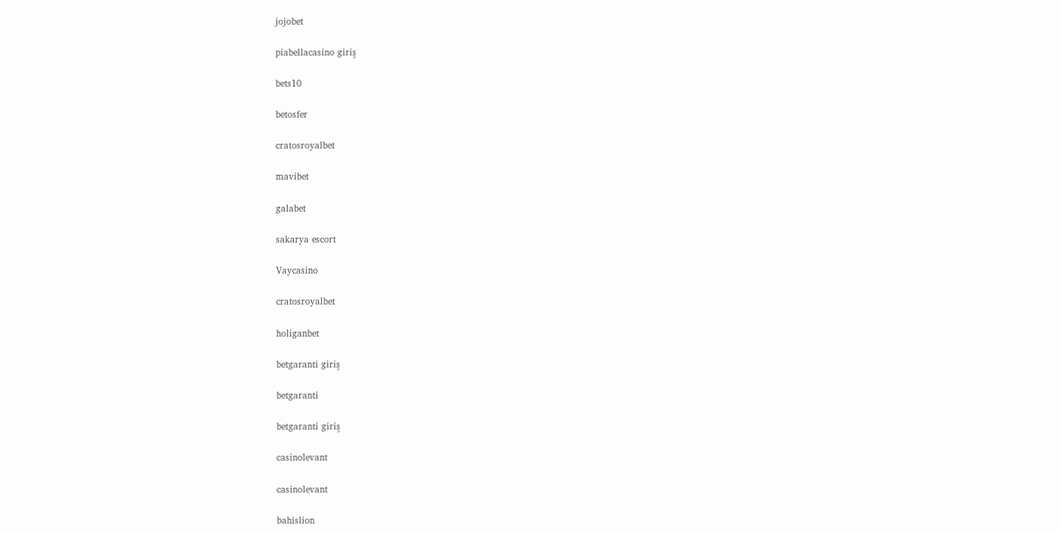jojobet

piabellacasino giriş

bets10

betosfer

cratosroyalbet

mavibet

galabet

sakarya escort

Vaycasino

cratosroyalbet

holiganbet

betgaranti giriş

betgaranti

betgaranti giriş

casinolevant

casinolevant

bahislion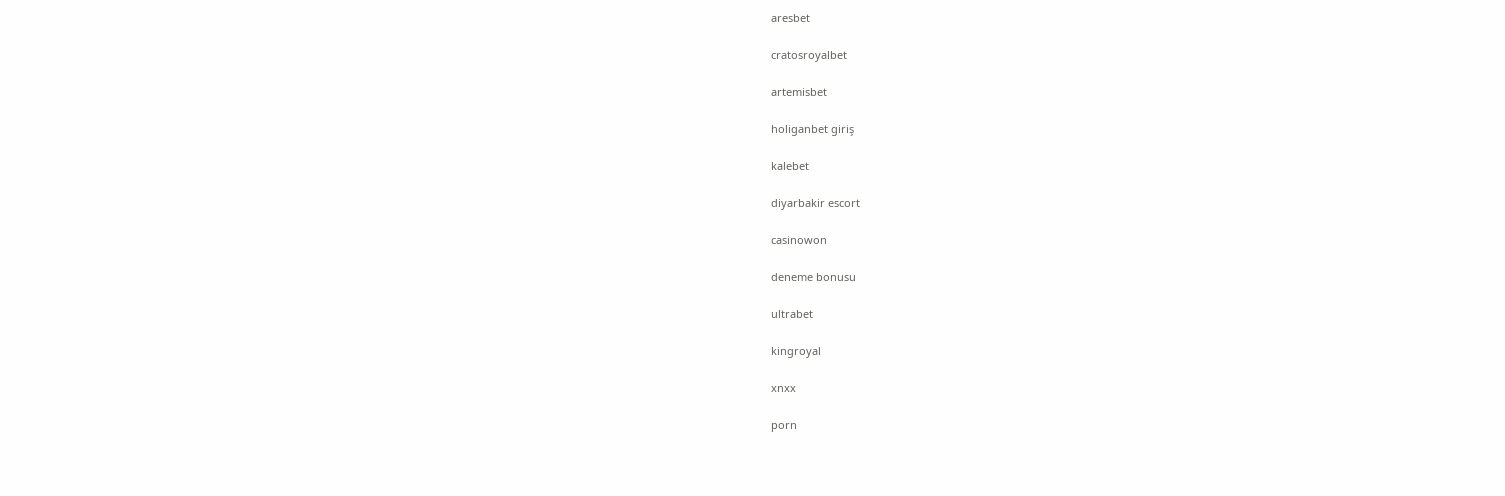aresbet

cratosroyalbet

artemisbet

holiganbet giriş

kalebet

diyarbakir escort

casinowon

deneme bonusu

ultrabet

kingroyal

xnxx

porn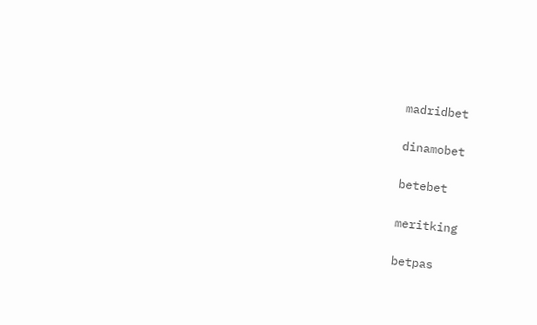madridbet

dinamobet

betebet

meritking

betpas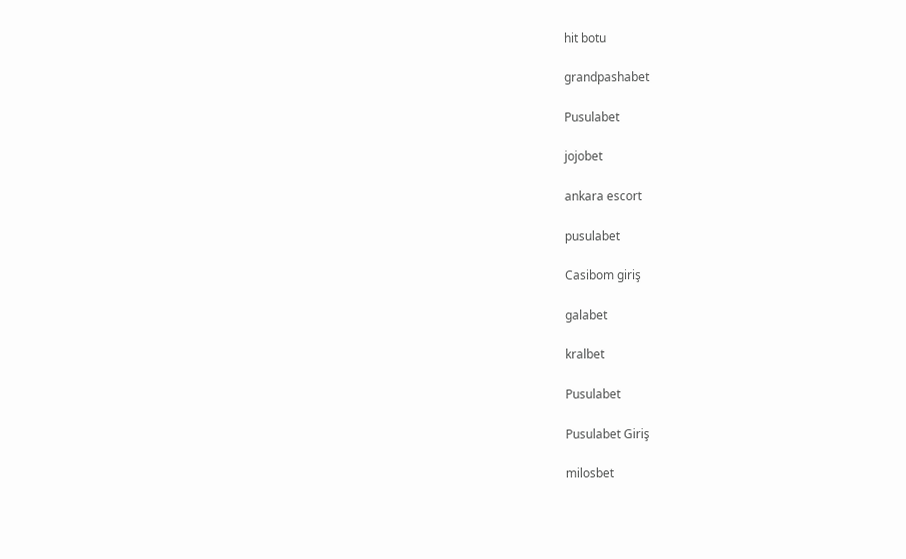hit botu

grandpashabet

Pusulabet

jojobet

ankara escort

pusulabet

Casibom giriş

galabet

kralbet

Pusulabet

Pusulabet Giriş

milosbet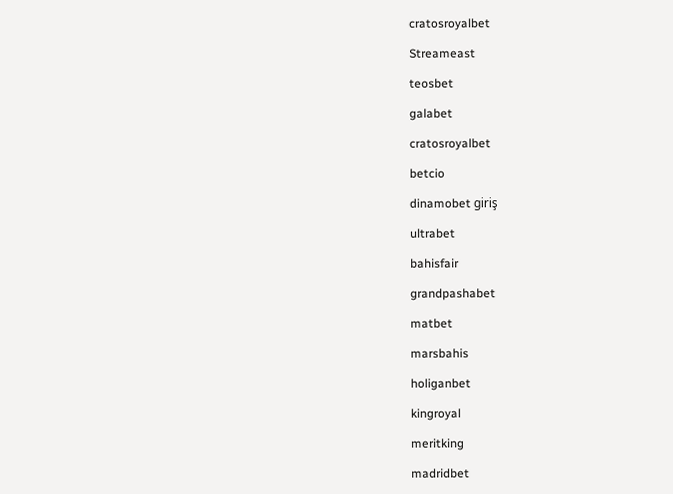cratosroyalbet

Streameast

teosbet

galabet

cratosroyalbet

betcio

dinamobet giriş

ultrabet

bahisfair

grandpashabet

matbet

marsbahis

holiganbet

kingroyal

meritking

madridbet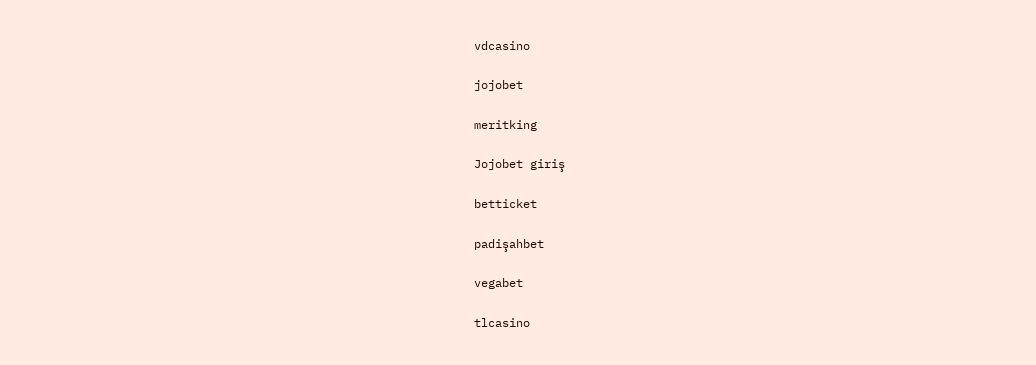vdcasino

jojobet

meritking

Jojobet giriş

betticket

padişahbet

vegabet

tlcasino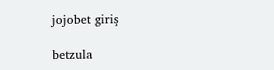jojobet giriş

betzula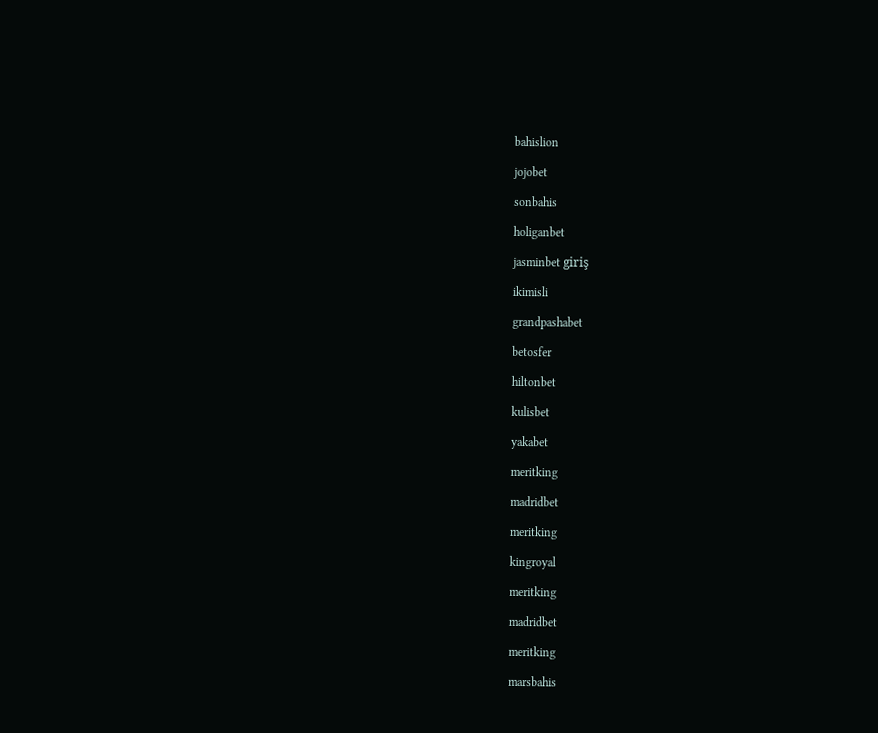bahislion

jojobet

sonbahis

holiganbet

jasminbet giriş

ikimisli

grandpashabet

betosfer

hiltonbet

kulisbet

yakabet

meritking

madridbet

meritking

kingroyal

meritking

madridbet

meritking

marsbahis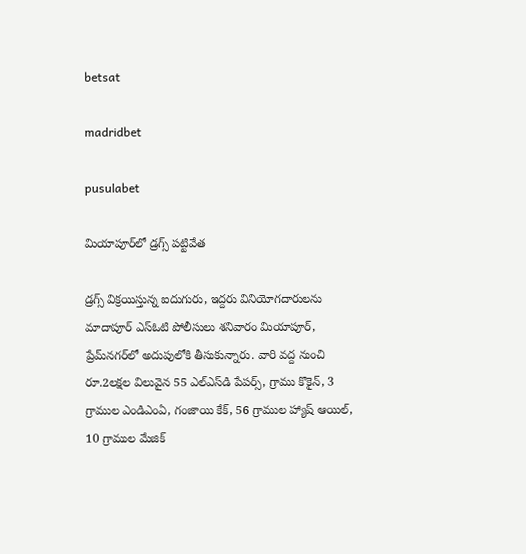betsat

madridbet

pusulabet

మియాపూర్‌లో డ్రగ్స్ పట్టివేత

డ్రగ్స్ విక్రయిస్తున్న ఐదుగురు, ఇద్దరు వినియోగదారులను మాదాపూర్ ఎస్‌ఓటి పోలీసులు శనివారం మియాపూర్, ప్రేమ్‌నగర్‌లో అదుపులోకి తీసుకున్నారు. వారి వద్ద నుంచి రూ.2లక్షల విలువైన 55 ఎల్‌ఎస్‌డి పేపర్స్, గ్రాము కొకైన్, 3 గ్రాముల ఎండిఎంఏ, గంజాయి కేక్, 56 గ్రాముల హ్యాష్ ఆయిల్, 10 గ్రాముల మేజిక్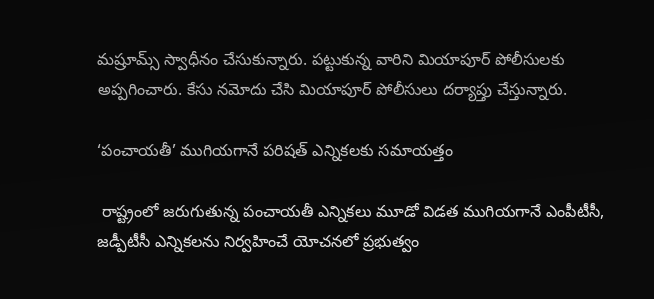మష్రూమ్స్ స్వాధీనం చేసుకున్నారు. పట్టుకున్న వారిని మియాపూర్ పోలీసులకు అప్పగించారు. కేసు నమోదు చేసి మియాపూర్ పోలీసులు దర్యాప్తు చేస్తున్నారు.

‘పంచాయతీ’ ముగియగానే పరిషత్ ఎన్నికలకు సమాయత్తం

 రాష్ట్రంలో జరుగుతున్న పంచాయతీ ఎన్నికలు మూడో విడత ముగియగానే ఎంపీటీసీ, జడ్పీటీసీ ఎన్నికలను నిర్వహించే యోచనలో ప్రభుత్వం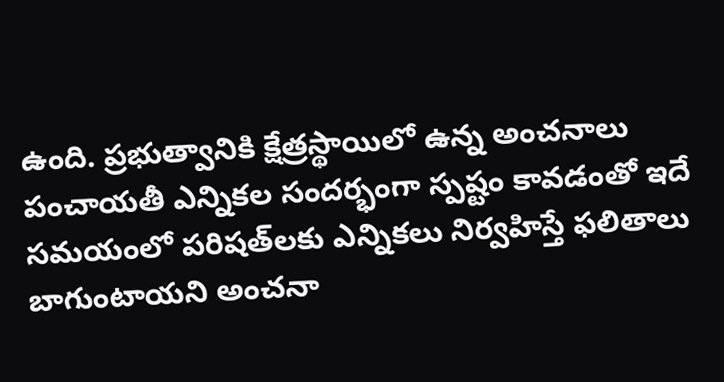ఉంది. ప్రభుత్వానికి క్షేత్రస్థాయిలో ఉన్న అంచనాలు పంచాయతీ ఎన్నికల సందర్భంగా స్పష్టం కావడంతో ఇదే సమయంలో పరిషత్‌లకు ఎన్నికలు నిర్వహిస్తే ఫలితాలు బాగుంటాయని అంచనా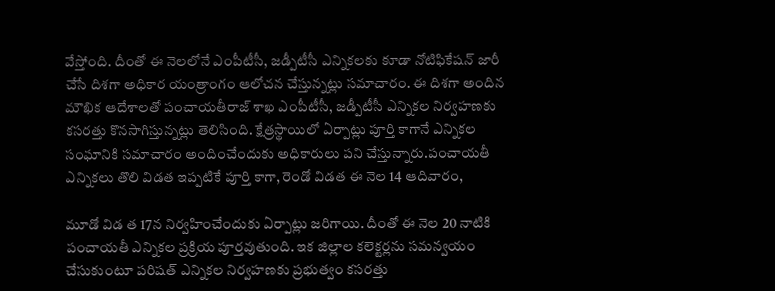వేస్తోంది. దీంతో ఈ నెలలోనే ఎంపీటీసీ, జడ్పీటీసీ ఎన్నికలకు కూడా నోటిఫికేషన్ జారీ చేసే దిశగా అధికార యంత్రాంగం ఆలోచన చేస్తున్నట్లు సమాచారం. ఈ దిశగా అందిన మౌఖిక ఆదేశాలతో పంచాయతీరాజ్ శాఖ ఎంపీటీసీ, జడ్పీటీసీ ఎన్నికల నిర్వహణకు కసరత్తు కొనసాగిస్తున్నట్లు తెలిసింది. క్షేత్రస్థాయిలో ఏర్పాట్లు పూర్తి కాగానే ఎన్నికల సంఘానికి సమాచారం అందించేందుకు అధికారులు పని చేస్తున్నారు.పంచాయతీ ఎన్నికలు తొలి విడత ఇప్పటికే పూర్తి కాగా, రెండో విడత ఈ నెల 14 ఆదివారం,

మూడో విడ త 17న నిర్వహించేందుకు ఏర్పాట్లు జరిగాయి. దీంతో ఈ నెల 20 నాటికి పంచాయతీ ఎన్నికల ప్రక్రియ పూర్తవుతుంది. ఇక జిల్లాల కలెక్టర్లను సమన్వయం చేసుకుంటూ పరిషత్ ఎన్నికల నిర్వహణకు ప్రభుత్వం కసరత్తు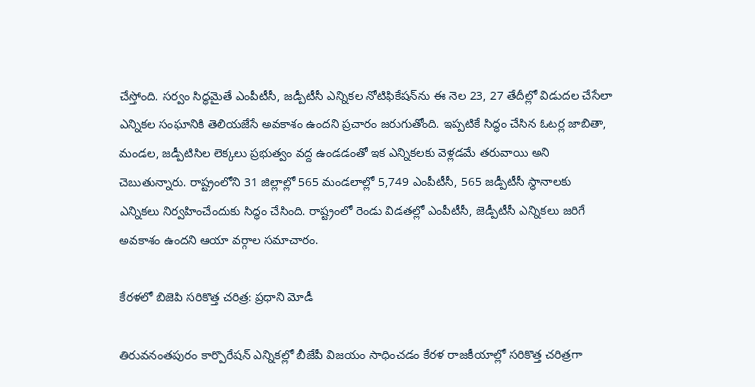చేస్తోంది. సర్వం సిద్ధమైతే ఎంపీటీసీ, జడ్పీటీసీ ఎన్నికల నోటిఫికేషన్‌ను ఈ నెల 23, 27 తేదీల్లో విడుదల చేసేలా ఎన్నికల సంఘానికి తెలియజేసే అవకాశం ఉందని ప్రచారం జరుగుతోంది. ఇప్పటికే సిద్ధం చేసిన ఓటర్ల జాబితా, మండల, జడ్పీటిసిల లెక్కలు ప్రభుత్వం వద్ద ఉండడంతో ఇక ఎన్నికలకు వెళ్లడమే తరువాయి అని చెబుతున్నారు. రాష్ట్రంలోని 31 జిల్లాల్లో 565 మండలాల్లో 5,749 ఎంపీటీసీ, 565 జడ్పీటీసీ స్థానాలకు ఎన్నికలు నిర్వహించేందుకు సిద్ధం చేసింది. రాష్ట్రంలో రెండు విడతల్లో ఎంపీటీసీ, జెడ్పీటీసీ ఎన్నికలు జరిగే అవకాశం ఉందని ఆయా వర్గాల సమాచారం.

కేరళలో బిజెపి సరికొత్త చరిత్ర: ప్రధాని మోడీ

తిరువనంతపురం కార్పొరేషన్ ఎన్నికల్లో బీజేపీ విజయం సాధించడం కేరళ రాజకీయాల్లో సరికొత్త చరిత్రగా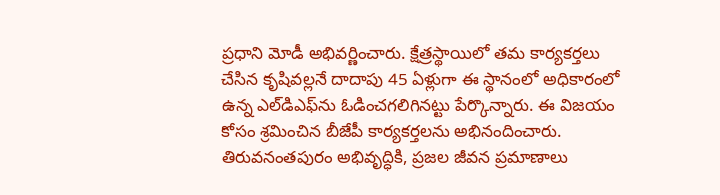ప్రధాని మోడీ అభివర్ణించారు. క్షేత్రస్థాయిలో తమ కార్యకర్తలు చేసిన కృషివల్లనే దాదాపు 45 ఏళ్లుగా ఈ స్థానంలో అధికారంలో ఉన్న ఎల్‌డిఎఫ్‌ను ఓడించగలిగినట్టు పేర్కొన్నారు. ఈ విజయం కోసం శ్రమించిన బీజేపీ కార్యకర్తలను అభినందించారు. తిరువనంతపురం అభివృద్ధికి, ప్రజల జీవన ప్రమాణాలు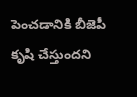పెంచడానికి బీజెపీ కృషి చేస్తుందని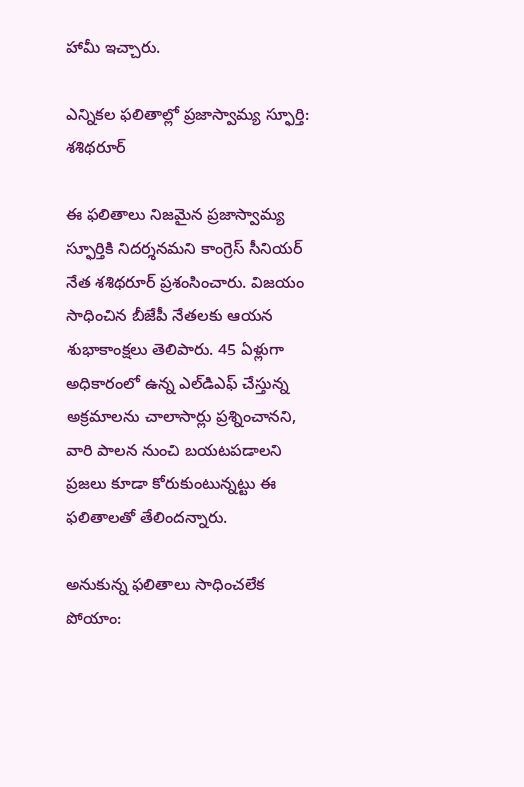హామీ ఇచ్చారు.

ఎన్నికల ఫలితాల్లో ప్రజాస్వామ్య స్ఫూర్తి: శశిథరూర్

ఈ ఫలితాలు నిజమైన ప్రజాస్వామ్య స్ఫూర్తికి నిదర్శనమని కాంగ్రెస్ సీనియర్ నేత శశిథరూర్ ప్రశంసించారు. విజయం సాధించిన బీజేపీ నేతలకు ఆయన శుభాకాంక్షలు తెలిపారు. 45 ఏళ్లుగా అధికారంలో ఉన్న ఎల్‌డిఎఫ్ చేస్తున్న అక్రమాలను చాలాసార్లు ప్రశ్నించానని, వారి పాలన నుంచి బయటపడాలని ప్రజలు కూడా కోరుకుంటున్నట్టు ఈ ఫలితాలతో తేలిందన్నారు.

అనుకున్న ఫలితాలు సాధించలేక పోయాం: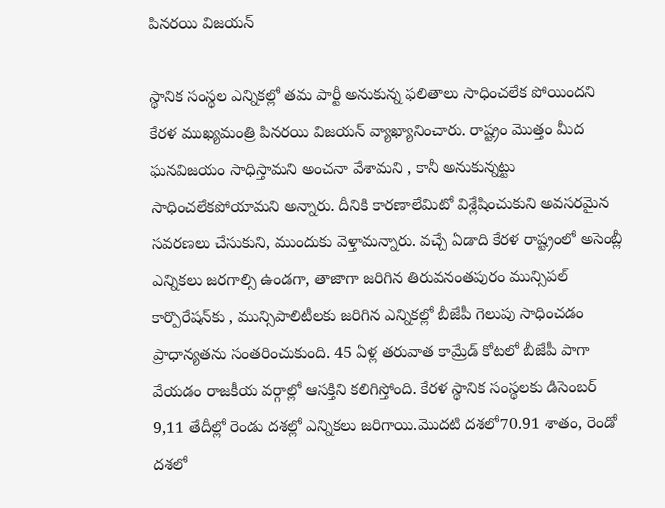పినరయి విజయన్

స్థానిక సంస్థల ఎన్నికల్లో తమ పార్టీ అనుకున్న ఫలితాలు సాధించలేక పోయిందని కేరళ ముఖ్యమంత్రి పినరయి విజయన్ వ్యాఖ్యానించారు. రాష్ట్రం మొత్తం మీద ఘనవిజయం సాధిస్తామని అంచనా వేశామని , కానీ అనుకున్నట్టు సాధించలేకపోయామని అన్నారు. దీనికి కారణాలేమిటో విశ్లేషించుకుని అవసరమైన సవరణలు చేసుకుని, ముందుకు వెళ్తామన్నారు. వచ్చే ఏడాది కేరళ రాష్ట్రంలో అసెంబ్లీ ఎన్నికలు జరగాల్సి ఉండగా, తాజాగా జరిగిన తిరువనంతపురం మున్సిపల్ కార్పొరేషన్‌కు , మున్సిపాలిటీలకు జరిగిన ఎన్నికల్లో బీజేపీ గెలుపు సాధించడం ప్రాధాన్యతను సంతరించుకుంది. 45 ఏళ్ల తరువాత కామ్రేడ్ కోటలో బీజేపీ పాగా వేయడం రాజకీయ వర్గాల్లో ఆసక్తిని కలిగిస్తోంది. కేరళ స్థానిక సంస్థలకు డిసెంబర్ 9,11 తేదీల్లో రెండు దశల్లో ఎన్నికలు జరిగాయి.మొదటి దశలో70.91 శాతం, రెండో దశలో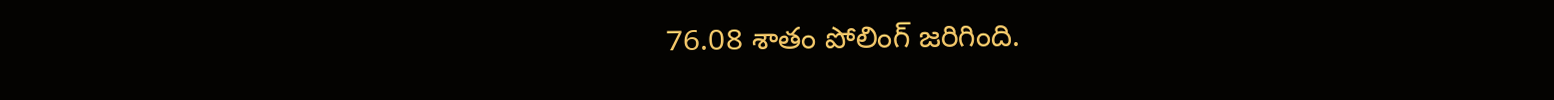76.08 శాతం పోలింగ్ జరిగింది.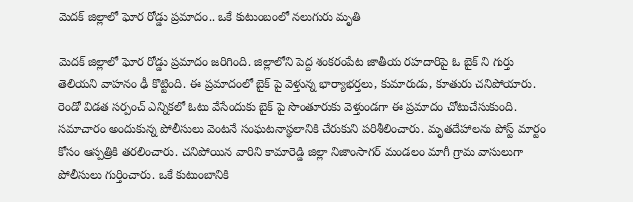మెదక్‌ జిల్లాలో ఘోర రోడ్డు ప్రమాదం.. ఒకే కుటుంబంలో నలుగురు మృతి

మెదక్‌ జిల్లాలో ఘోర రోడ్డు ప్రమాదం జరిగింది. జిల్లాలోని పెద్ద శంకరంపేట జాతీయ రహదారిపై ఓ బైక్ ని గుర్తు తెలియని వాహనం ఢీ కొట్టింది. ఈ ప్రమాదంలో బైక్ పై వెళ్తున్న భార్యాభర్తలు, కుమారుడు, కూతురు చనిపోయారు. రెండో విడత సర్పంచ్ ఎన్నికలో ఓటు వేసేందుకు బైక్ పై సొంతూరుకు వెళ్తుండగా ఈ ప్రమాదం చోటుచేసుకుంది. సమాచారం అందుకున్న పోలీసులు వెంటనే సంఘటనాస్థలానికి చేరుకుని పరిశీలించారు. మృతదేహాలను పోస్ట్ మార్టం కోసం ఆస్పత్రికి తరలించారు. చనిపోయిన వారిని కామారెడ్డి జిల్లా నిజాంసాగర్‌ మండలం మాగీ గ్రామ వాసులుగా పోలీసులు గుర్తించారు. ఒకే కుటుంబానికి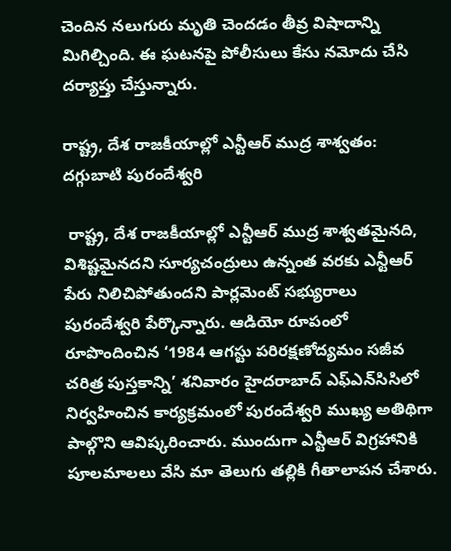చెందిన నలుగురు మృతి చెందడం తీవ్ర విషాదాన్ని మిగిల్చింది. ఈ ఘటనపై పోలీసులు కేసు నమోదు చేసి దర్యాప్తు చేస్తున్నారు.

రాష్ట్ర, దేశ రాజకీయాల్లో ఎన్టీఆర్ ముద్ర శాశ్వతం: దగ్గుబాటి పురందేశ్వరి

 రాష్ట్ర, దేశ రాజకీయాల్లో ఎన్టీఆర్ ముద్ర శాశ్వతమైనది, విశిష్టమైనదని సూర్యచంద్రులు ఉన్నంత వరకు ఎన్టీఆర్ పేరు నిలిచిపోతుందని పార్లమెంట్ సభ్యురాలు పురందేశ్వరి పేర్కొన్నారు. ఆడియో రూపంలో రూపొందించిన ‘1984 ఆగస్టు పరిరక్షణోద్యమం సజీవ చరిత్ర పుస్తకాన్ని’ శనివారం హైదరాబాద్ ఎఫ్‌ఎన్‌సిసిలో నిర్వహించిన కార్యక్రమంలో పురందేశ్వరి ముఖ్య అతిథిగా పాల్గొని ఆవిష్కరించారు. ముందుగా ఎన్టీఆర్ విగ్రహానికి పూలమాలలు వేసి మా తెలుగు తల్లికి గీతాలాపన చేశారు.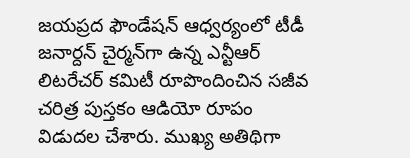జయప్రద ఫౌండేషన్ ఆధ్వర్యంలో టీడీ జనార్దన్ చైర్మన్‌గా ఉన్న ఎన్టీఆర్ లిటరేచర్ కమిటీ రూపొందించిన సజీవ చరిత్ర పుస్తకం ఆడియో రూపం విడుదల చేశారు. ముఖ్య అతిథిగా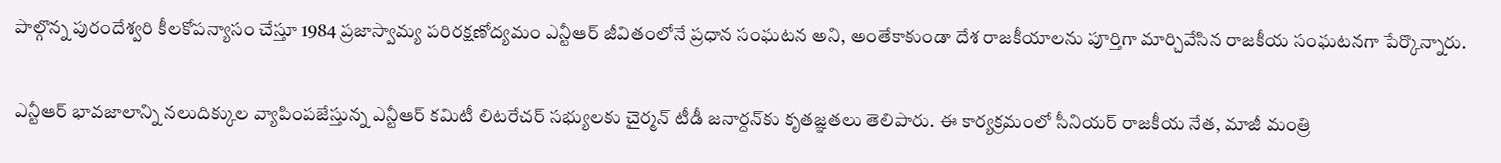పాల్గొన్న పురందేశ్వరి కీలకోపన్యాసం చేస్తూ 1984 ప్రజాస్వామ్య పరిరక్షణోద్యమం ఎన్టీఆర్ జీవితంలోనే ప్రధాన సంఘటన అని, అంతేకాకుండా దేశ రాజకీయాలను పూర్తిగా మార్చివేసిన రాజకీయ సంఘటనగా పేర్కొన్నారు.

ఎన్టీఆర్ భావజాలాన్ని నలుదిక్కుల వ్యాపింపజేస్తున్న ఎన్టీఆర్ కమిటీ లిటరేచర్ సభ్యులకు చైర్మన్ టీడీ జనార్దన్‌కు కృతజ్ఞతలు తెలిపారు. ఈ కార్యక్రమంలో సీనియర్ రాజకీయ నేత, మాజీ మంత్రి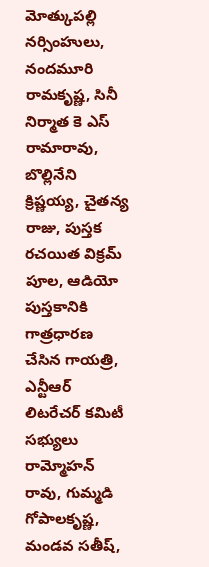మోత్కుపల్లి నర్సింహులు, నందమూరి రామకృష్ణ, సినీ నిర్మాత కె ఎస్ రామారావు, బొల్లినేని క్రిష్ణయ్య, చైతన్య రాజు, పుస్తక రచయిత విక్రమ్ పూల, ఆడియో పుస్తకానికి గాత్రధారణ చేసిన గాయత్రి, ఎన్టీఆర్ లిటరేచర్ కమిటీ సభ్యులు రామ్మోహన్ రావు, గుమ్మడి గోపాలకృష్ణ, మండవ సతీష్,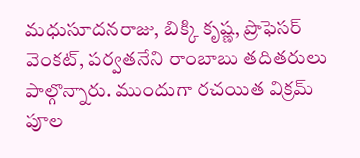మధుసూదనరాజు, బిక్కి కృష్ణ, ప్రొఫెసర్ వెంకట్, పర్వతనేని రాంబాబు తదితరులు పాల్గొన్నారు. ముందుగా రచయిత విక్రమ్ పూల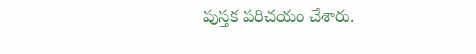పుస్తక పరిచయం చేశారు.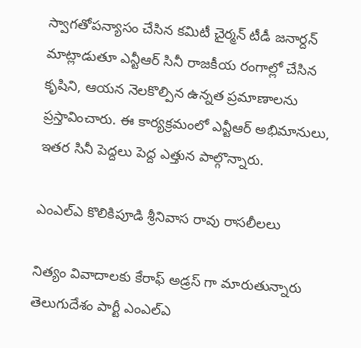స్వాగతోపన్యాసం చేసిన కమిటీ చైర్మన్ టీడీ జనార్దన్ మాట్లాడుతూ ఎన్టీఆర్ సినీ రాజకీయ రంగాల్లో చేసిన కృషిని, ఆయన నెలకొల్పిన ఉన్నత ప్రమాణాలను ప్రస్తావించారు. ఈ కార్యక్రమంలో ఎన్టీఆర్ అభిమానులు, ఇతర సినీ పెద్దలు పెద్ద ఎత్తున పాల్గొన్నారు.

ఎంఎల్ఎ కొలికిపూడి శ్రీనివాస రావు రాసలీలలు

నిత్యం వివాదాలకు కేరాఫ్ అడ్రస్ గా మారుతున్నారు తెలుగుదేశం పార్టీ ఎంఎల్ఎ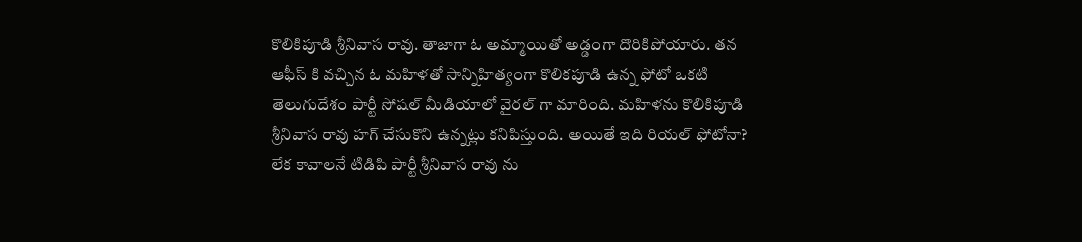కొలికిపూడి శ్రీనివాస రావు. తాజాగా ఓ అమ్మాయితో అడ్డంగా దొరికిపోయారు. తన ఆఫీస్ కి వచ్చిన ఓ మహిళతో సాన్నిహిత్యంగా కొలికపూడి ఉన్న ఫోటో ఒకటి తెలుగుదేశం పార్టీ సోషల్ మీడియాలో వైరల్ గా మారింది. మహిళను కొలికిపూడి శ్రీనివాస రావు హగ్ చేసుకొని ఉన్నట్లు కనిపిస్తుంది. అయితే ఇది రియల్ ఫోటోనా? లేక కావాలనే టిడిపి పార్టీ శ్రీనివాస రావు ను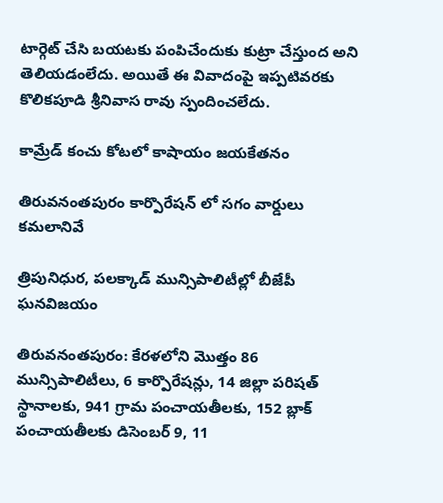టార్గెట్ చేసి బయటకు పంపిచేందుకు కుట్రా చేస్తుంద అని తెలియడంలేదు. అయితే ఈ వివాదంపై ఇప్పటివరకు కొలికపూడి శ్రీనివాస రావు స్పందించలేదు.

కామ్రేడ్ కంచు కోటలో కాషాయం జయకేతనం

తిరువనంతపురం కార్పొరేషన్ లో సగం వార్డులు కమలానివే

త్రిపునిధుర, పలక్కాడ్ మున్సిపాలిటీల్లో బీజేపీ ఘనవిజయం

తిరువనంతపురం: కేరళలోని మొత్తం 86 మున్సిపాలిటీలు, 6 కార్పొరేషన్లు, 14 జిల్లా పరిషత్ స్థానాలకు, 941 గ్రామ పంచాయతీలకు, 152 బ్లాక్ పంచాయతీలకు డిసెంబర్ 9, 11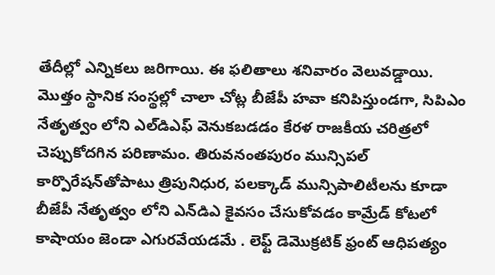తేదీల్లో ఎన్నికలు జరిగాయి. ఈ ఫలితాలు శనివారం వెలువడ్డాయి. మొత్తం స్థానిక సంస్థల్లో చాలా చోట్ల బీజేపీ హవా కనిపిస్తుండగా, సిపిఎం నేతృత్వం లోని ఎల్‌డిఎఫ్ వెనుకబడడం కేరళ రాజకీయ చరిత్రలో చెప్పుకోదగిన పరిణామం. తిరువనంతపురం మున్సిపల్ కార్పొరేషన్‌తోపాటు త్రిపునిధుర, పలక్కాడ్ మున్సిపాలిటీలను కూడా బీజేపీ నేతృత్వం లోని ఎన్‌డిఎ కైవసం చేసుకోవడం కామ్రేడ్ కోటలో కాషాయం జెండా ఎగురవేయడమే . లెఫ్ట్ డెమొక్రటిక్ ఫ్రంట్ ఆధిపత్యం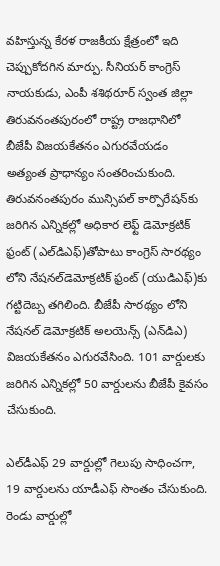వహిస్తున్న కేరళ రాజకీయ క్షేత్రంలో ఇది చెప్పుకోదగిన మార్పు. సీనియర్ కాంగ్రెస్ నాయకుడు, ఎంపీ శశిథరూర్ స్వంత జిల్లా తిరువనంతపురంలో రాష్ట్ర రాజధానిలో బీజేపీ విజయకేతనం ఎగురవేయడం అత్యంత ప్రాధాన్యం సంతరించుకుంది. తిరువనంతపురం మున్సిపల్ కార్పొరేషన్‌కు జరిగిన ఎన్నికల్లో అధికార లెఫ్ట్ డెమోక్రటిక్ ఫ్రంట్ (ఎల్‌డిఎఫ్)తోపాటు కాంగ్రెస్ సారథ్యం లోని నేషనల్‌డెమోక్రటిక్ ఫ్రంట్ (యుడిఎఫ్)కు గట్టిదెబ్బ తగిలింది. బీజేపీ సారథ్యం లోని నేషనల్ డెమోక్రటిక్ అలయెన్స్ (ఎన్‌డిఎ) విజయకేతనం ఎగురవేసింది. 101 వార్డులకు జరిగిన ఎన్నికల్లో 50 వార్డులను బీజేపీ కైవసం చేసుకుంది.

ఎల్‌డీఎఫ్ 29 వార్డుల్లో గెలుపు సాధించగా, 19 వార్డులను యాడీఎఫ్ సొంతం చేసుకుంది. రెండు వార్డుల్లో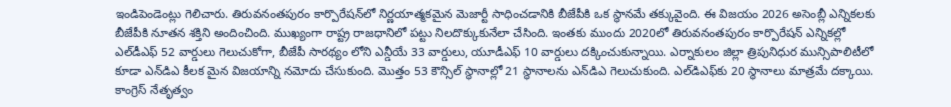ఇండిపెండెంట్లు గెలిచారు. తిరువనంతపురం కార్పొరేషన్‌లో నిర్ణయాత్మకమైన మెజార్టీ సాధించడానికి బీజేపీకి ఒక స్థానమే తక్కువైంది. ఈ విజయం 2026 అసెంబ్లీ ఎన్నికలకు బీజేపీకి నూతన శక్తిని అందించింది. ముఖ్యంగా రాష్ట్ర రాజధానిలో పట్టు నిలదొక్కుకునేలా చేసింది. ఇంతకు ముందు 2020లో తిరువనంతపురం కార్పొరేషన్ ఎన్నికల్లో ఎల్‌డీఎఫ్ 52 వార్డులు గెలుచుకోగా, బీజేపీ సారథ్యం లోని ఎన్డీయే 33 వార్డులు, యూడీఎఫ్ 10 వార్డులు దక్కించుకున్నాయి. ఎర్నాకులం జిల్లా త్రిపునిధుర మున్సిపాలిటీలో కూడా ఎన్‌డిఎ కీలక మైన విజయాన్ని నమోదు చేసుకుంది. మొత్తం 53 కౌన్సిల్ స్థానాల్లో 21 స్థానాలను ఎన్‌డిఎ గెలుచుకుంది. ఎల్‌డిఎఫ్‌కు 20 స్థానాలు మాత్రమే దక్కాయి. కాంగ్రెస్ నేతృత్వం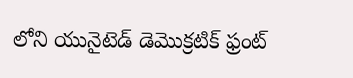లోని యునైటెడ్ డెమొక్రటిక్ ఫ్రంట్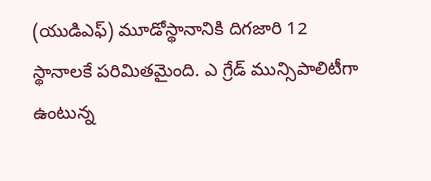(యుడిఎఫ్) మూడోస్థానానికి దిగజారి 12 స్థానాలకే పరిమితమైంది. ఎ గ్రేడ్ మున్సిపాలిటీగా ఉంటున్న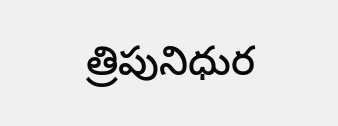త్రిపునిధుర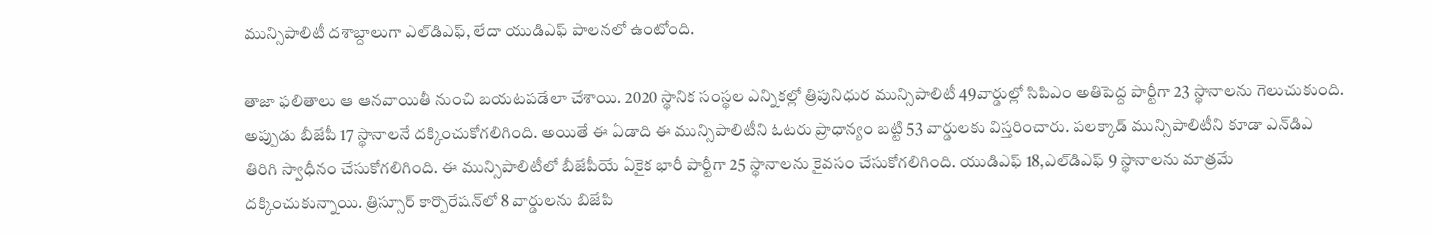మున్సిపాలిటీ దశాబ్దాలుగా ఎల్‌డిఎఫ్, లేదా యుడిఎఫ్ పాలనలో ఉంటోంది.

తాజా ఫలితాలు ఆ ఆనవాయితీ నుంచి బయటపడేలా చేశాయి. 2020 స్థానిక సంస్థల ఎన్నికల్లో త్రిపునిధుర మున్సిపాలిటీ 49వార్డుల్లో సిపిఎం అతిపెద్ద పార్టీగా 23 స్థానాలను గెలుచుకుంది. అప్పుడు బీజేపీ 17 స్థానాలనే దక్కించుకోగలిగింది. అయితే ఈ ఏడాది ఈ మున్సిపాలిటీని ఓటరు ప్రాధాన్యం బట్టి 53 వార్డులకు విస్తరించారు. పలక్కాడ్ మున్సిపాలిటీని కూడా ఎన్‌డిఎ తిరిగి స్వాధీనం చేసుకోగలిగింది. ఈ మున్సిపాలిటీలో బీజేపీయే ఏకైక భారీ పార్టీగా 25 స్థానాలను కైవసం చేసుకోగలిగింది. యుడిఎఫ్ 18,ఎల్‌డిఎఫ్ 9 స్థానాలను మాత్రమే దక్కించుకున్నాయి. త్రిస్సూర్ కార్పొరేషన్‌లో 8 వార్డులను బిజేపి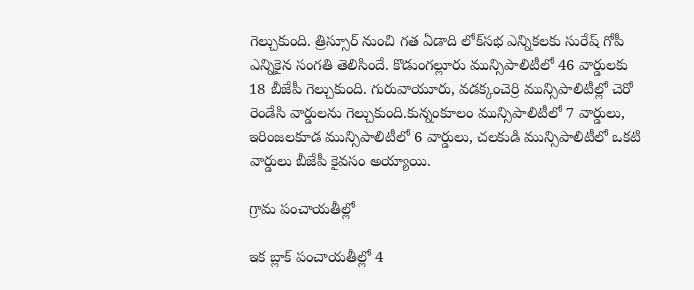గెల్చుకుంది. త్రిస్సూర్ నుంచి గత ఏడాది లోక్‌సభ ఎన్నికలకు సురేష్ గోపీ ఎన్నికైన సంగతి తెలిసిందే. కొడుంగల్లూరు మున్సిపాలిటీలో 46 వార్డులకు 18 బీజేపీ గెల్చుకుంది. గురువాయూరు, వడక్కంచెర్రి మున్సిపాలిటీల్లో చెరో రెండేసి వార్డులను గెల్చుకుంది.కున్నంకూలం మున్సిపాలిటీలో 7 వార్డులు, ఇరింజలకూడ మున్సిపాలిటీలో 6 వార్డులు, చలకుడి మున్సిపాలిటీలో ఒకటి వార్డులు బీజేపీ కైవసం అయ్యాయి.

గ్రామ పంచాయతీల్లో

ఇక బ్లాక్ పంచాయతీల్లో 4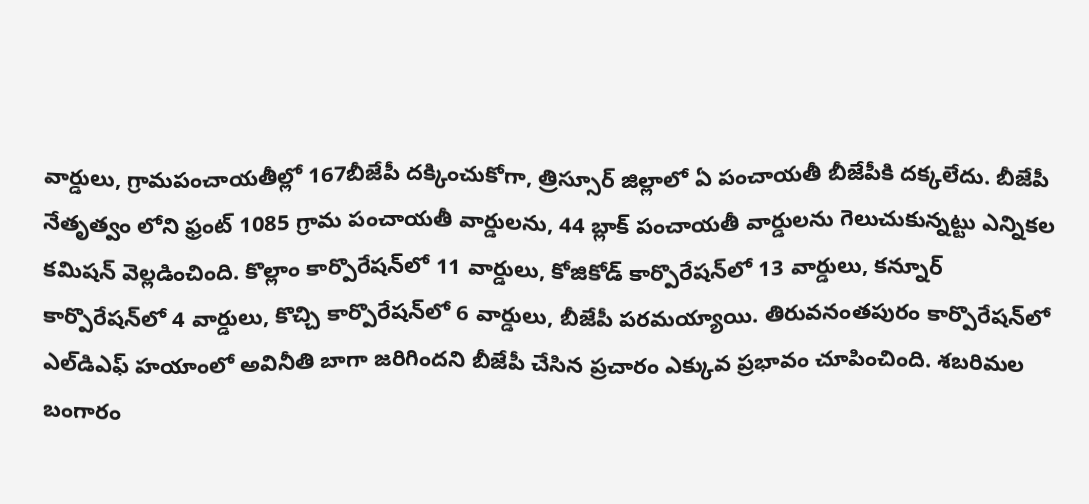వార్డులు, గ్రామపంచాయతీల్లో 167బీజేపీ దక్కించుకోగా, త్రిస్సూర్ జిల్లాలో ఏ పంచాయతీ బీజేపీకి దక్కలేదు. బీజేపీ నేతృత్వం లోని ఫ్రంట్ 1085 గ్రామ పంచాయతీ వార్డులను, 44 బ్లాక్ పంచాయతీ వార్డులను గెలుచుకున్నట్టు ఎన్నికల కమిషన్ వెల్లడించింది. కొల్లాం కార్పొరేషన్‌లో 11 వార్డులు, కోజికోడ్ కార్పొరేషన్‌లో 13 వార్డులు, కన్నూర్ కార్పొరేషన్‌లో 4 వార్డులు, కొచ్చి కార్పొరేషన్‌లో 6 వార్డులు, బీజేపీ పరమయ్యాయి. తిరువనంతపురం కార్పొరేషన్‌లో ఎల్‌డిఎఫ్ హయాంలో అవినీతి బాగా జరిగిందని బీజేపీ చేసిన ప్రచారం ఎక్కువ ప్రభావం చూపించింది. శబరిమల బంగారం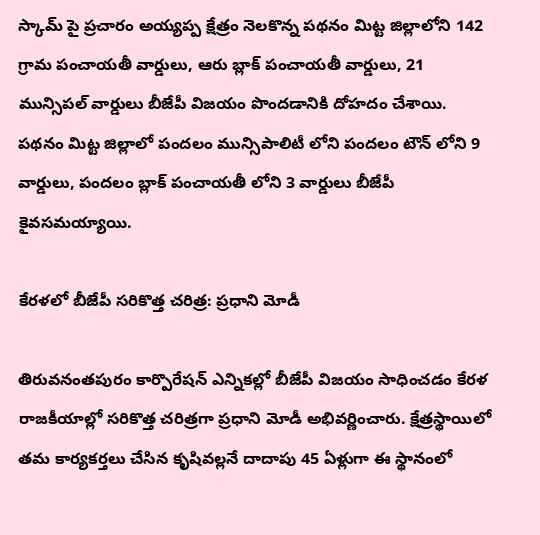స్కామ్ పై ప్రచారం అయ్యప్ప క్షేత్రం నెలకొన్న పథనం మిట్ట జిల్లాలోని 142 గ్రామ పంచాయతీ వార్డులు, ఆరు బ్లాక్ పంచాయతీ వార్డులు, 21 మున్సిపల్ వార్డులు బీజేపీ విజయం పొందడానికి దోహదం చేశాయి. పథనం మిట్ట జిల్లాలో పందలం మున్సిపాలిటీ లోని పందలం టౌన్ లోని 9 వార్డులు, పందలం బ్లాక్ పంచాయతీ లోని 3 వార్డులు బీజేపీ కైవసమయ్యాయి.

కేరళలో బీజేపీ సరికొత్త చరిత్ర: ప్రధాని మోడీ

తిరువనంతపురం కార్పొరేషన్ ఎన్నికల్లో బీజేపీ విజయం సాధించడం కేరళ రాజకీయాల్లో సరికొత్త చరిత్రగా ప్రధాని మోడీ అభివర్ణించారు. క్షేత్రస్థాయిలో తమ కార్యకర్తలు చేసిన కృషివల్లనే దాదాపు 45 ఏళ్లుగా ఈ స్థానంలో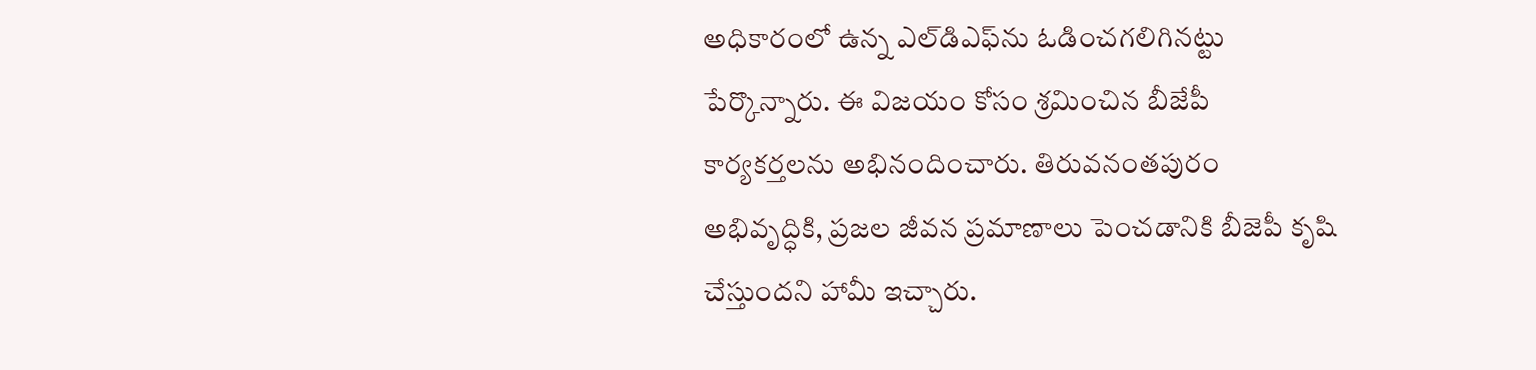అధికారంలో ఉన్న ఎల్‌డిఎఫ్‌ను ఓడించగలిగినట్టు పేర్కొన్నారు. ఈ విజయం కోసం శ్రమించిన బీజేపీ కార్యకర్తలను అభినందించారు. తిరువనంతపురం అభివృద్ధికి, ప్రజల జీవన ప్రమాణాలు పెంచడానికి బీజెపీ కృషి చేస్తుందని హామీ ఇచ్చారు.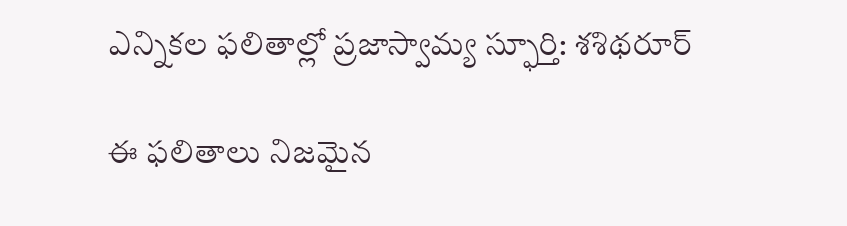ఎన్నికల ఫలితాల్లో ప్రజాస్వామ్య స్ఫూర్తి: శశిథరూర్

ఈ ఫలితాలు నిజమైన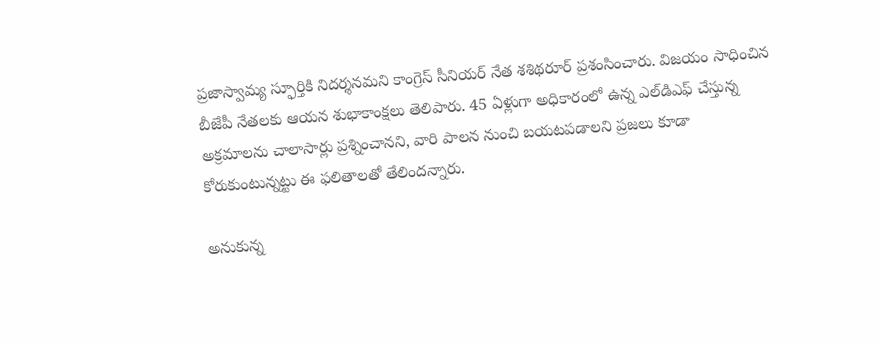ప్రజాస్వామ్య స్ఫూర్తికి నిదర్శనమని కాంగ్రెస్ సీనియర్ నేత శశిథరూర్ ప్రశంసించారు. విజయం సాధించిన బీజేపీ నేతలకు ఆయన శుభాకాంక్షలు తెలిపారు. 45 ఏళ్లుగా అధికారంలో ఉన్న ఎల్‌డిఎఫ్ చేస్తున్న అక్రమాలను చాలాసార్లు ప్రశ్నించానని, వారి పాలన నుంచి బయటపడాలని ప్రజలు కూడా కోరుకుంటున్నట్టు ఈ ఫలితాలతో తేలిందన్నారు.

అనుకున్న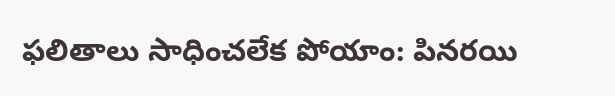ఫలితాలు సాధించలేక పోయాం: పినరయి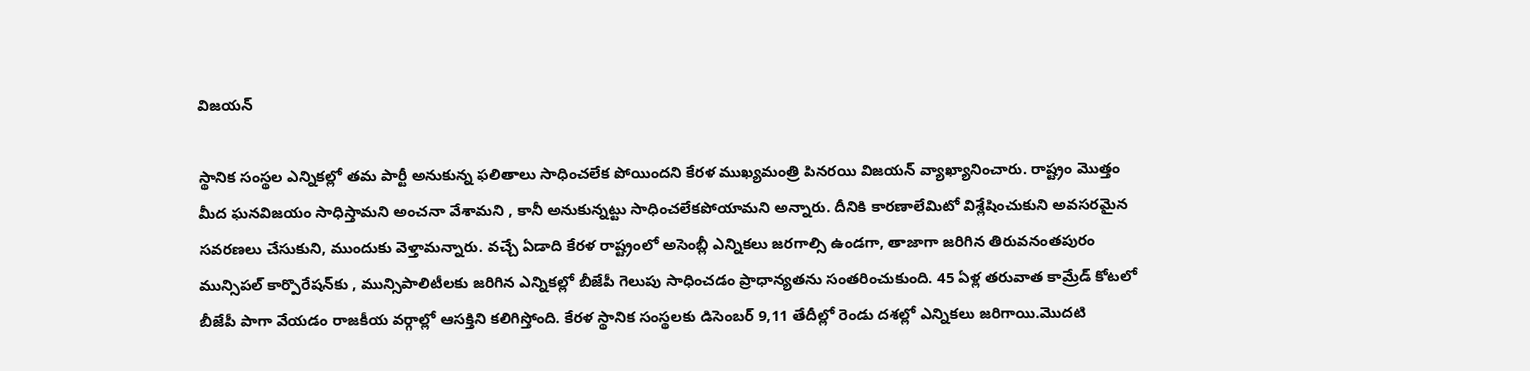విజయన్

స్థానిక సంస్థల ఎన్నికల్లో తమ పార్టీ అనుకున్న ఫలితాలు సాధించలేక పోయిందని కేరళ ముఖ్యమంత్రి పినరయి విజయన్ వ్యాఖ్యానించారు. రాష్ట్రం మొత్తం మీద ఘనవిజయం సాధిస్తామని అంచనా వేశామని , కానీ అనుకున్నట్టు సాధించలేకపోయామని అన్నారు. దీనికి కారణాలేమిటో విశ్లేషించుకుని అవసరమైన సవరణలు చేసుకుని, ముందుకు వెళ్తామన్నారు. వచ్చే ఏడాది కేరళ రాష్ట్రంలో అసెంబ్లీ ఎన్నికలు జరగాల్సి ఉండగా, తాజాగా జరిగిన తిరువనంతపురం మున్సిపల్ కార్పొరేషన్‌కు , మున్సిపాలిటీలకు జరిగిన ఎన్నికల్లో బీజేపీ గెలుపు సాధించడం ప్రాధాన్యతను సంతరించుకుంది. 45 ఏళ్ల తరువాత కామ్రేడ్ కోటలో బీజేపీ పాగా వేయడం రాజకీయ వర్గాల్లో ఆసక్తిని కలిగిస్తోంది. కేరళ స్థానిక సంస్థలకు డిసెంబర్ 9,11 తేదీల్లో రెండు దశల్లో ఎన్నికలు జరిగాయి.మొదటి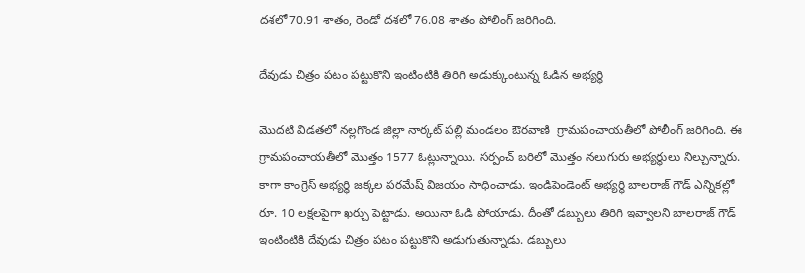దశలో70.91 శాతం, రెండో దశలో 76.08 శాతం పోలింగ్ జరిగింది.

దేవుడు చిత్రం పటం పట్టుకొని ఇంటింటికి తిరిగి అడుక్కుంటున్న ఓడిన అభ్యర్థి

మొదటి విడతలో నల్లగొండ జిల్లా నార్కట్ పల్లి మండలం ఔరవాణి  గ్రామపంచాయతీలో పోలీంగ్ జరిగింది. ఈ గ్రామపంచాయతీలో మొత్తం 1577 ఓట్లున్నాయి. సర్పంచ్ బరిలో మొత్తం నలుగురు అభ్యర్థులు నిల్చున్నారు. కాగా కాంగ్రెస్ అభ్యర్థి జక్కల పరమేష్ విజయం సాధించాడు. ఇండిపెండెంట్ అభ్యర్థి బాలరాజ్ గౌడ్ ఎన్నికల్లో రూ. 10 లక్షలపైగా ఖర్చు పెట్టాడు. అయినా ఓడి పోయాడు. దీంతో డబ్బులు తిరిగి ఇవ్వాలని బాలరాజ్ గౌడ్ ఇంటింటికి దేవుడు చిత్రం పటం పట్టుకొని అడుగుతున్నాడు. డబ్బులు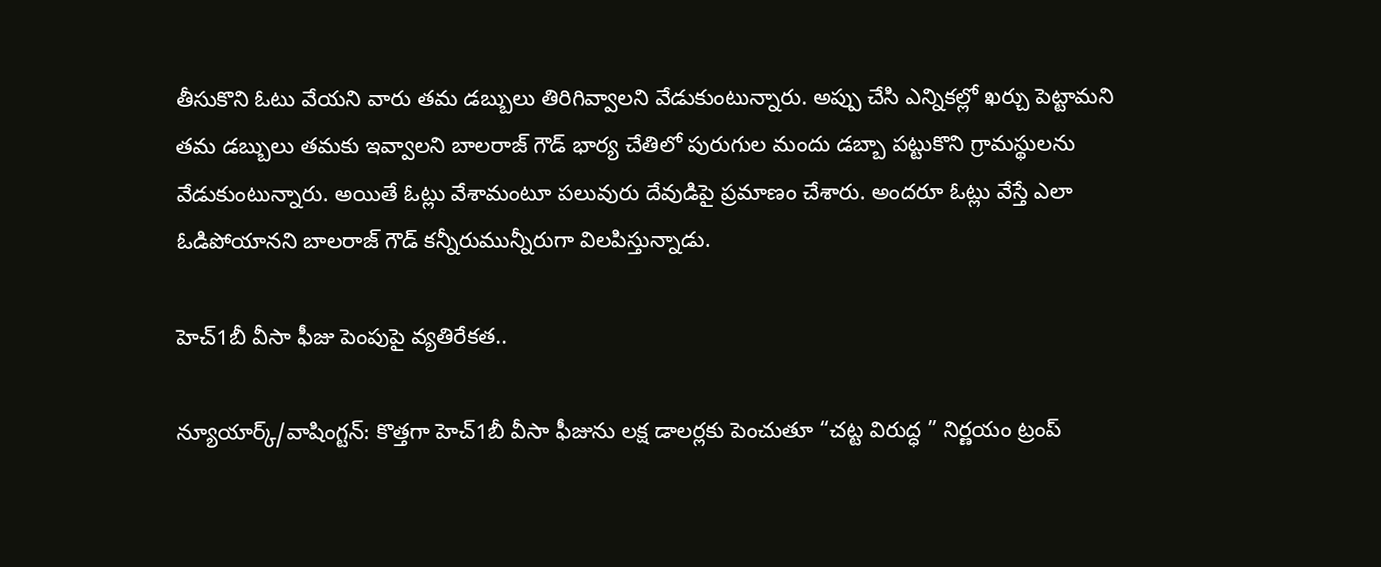తీసుకొని ఓటు వేయని వారు తమ డబ్బులు తిరిగివ్వాలని వేడుకుంటున్నారు. అప్పు చేసి ఎన్నికల్లో ఖర్చు పెట్టామని తమ డబ్బులు తమకు ఇవ్వాలని బాలరాజ్ గౌడ్ భార్య చేతిలో పురుగుల మందు డబ్బా పట్టుకొని గ్రామస్థులను వేడుకుంటున్నారు. అయితే ఓట్లు వేశామంటూ పలువురు దేవుడిపై ప్రమాణం చేశారు. అందరూ ఓట్లు వేస్తే ఎలా ఓడిపోయానని బాలరాజ్ గౌడ్ కన్నీరుమున్నీరుగా విలపిస్తున్నాడు.

హెచ్1బీ వీసా ఫీజు పెంపుపై వ్యతిరేకత..

న్యూయార్క్/వాషింగ్టన్: కొత్తగా హెచ్1బీ వీసా ఫీజును లక్ష డాలర్లకు పెంచుతూ “చట్ట విరుద్ధ ” నిర్ణయం ట్రంప్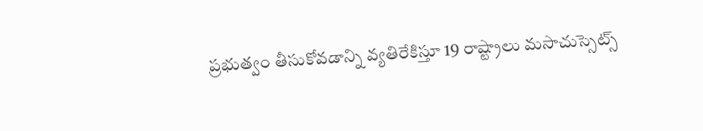ప్రభుత్వం తీసుకోవడాన్ని వ్యతిరేకిస్తూ 19 రాష్ట్రాలు మసాచుస్సెట్స్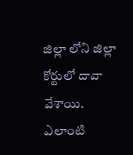జిల్లా లోని జిల్లా కోర్టులో దావా వేశాయి. ఎలాంటి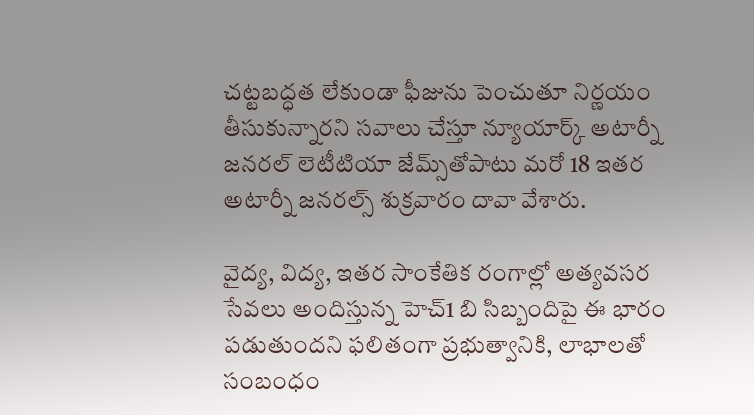చట్టబద్ధత లేకుండా ఫీజును పెంచుతూ నిర్ణయం తీసుకున్నారని సవాలు చేస్తూ న్యూయార్క్ అటార్నీ జనరల్ లెటీటియా జేమ్స్‌తోపాటు మరో 18 ఇతర అటార్నీ జనరల్స్ శుక్రవారం దావా వేశారు.

వైద్య, విద్య, ఇతర సాంకేతిక రంగాల్లో అత్యవసర సేవలు అందిస్తున్న హెచ్1 బి సిబ్బందిపై ఈ భారం పడుతుందని ఫలితంగా ప్రభుత్వానికి, లాభాలతో సంబంధం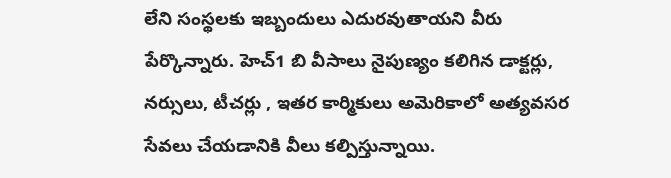లేని సంస్థలకు ఇబ్బందులు ఎదురవుతాయని వీరు పేర్కొన్నారు. హెచ్1 బి వీసాలు నైపుణ్యం కలిగిన డాక్టర్లు, నర్సులు, టీచర్లు , ఇతర కార్మికులు అమెరికాలో అత్యవసర సేవలు చేయడానికి వీలు కల్పిస్తున్నాయి.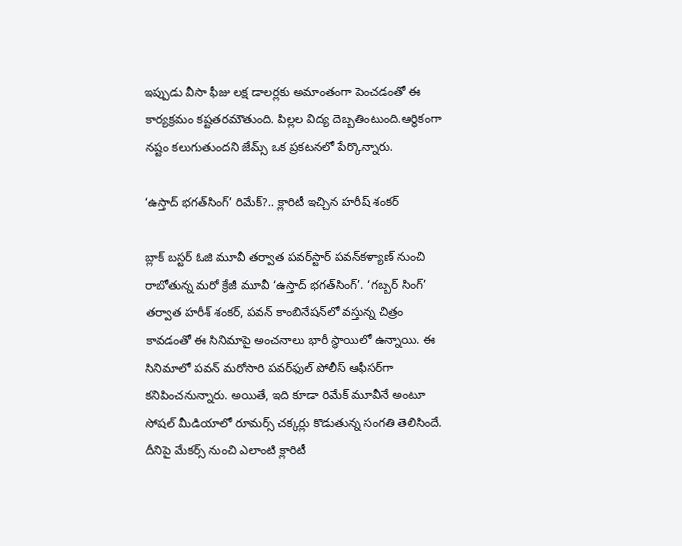ఇప్పుడు వీసా ఫీజు లక్ష డాలర్లకు అమాంతంగా పెంచడంతో ఈ కార్యక్రమం కష్టతరమౌతుంది. పిల్లల విద్య దెబ్బతింటుంది.ఆర్థికంగా నష్టం కలుగుతుందని జేమ్స్ ఒక ప్రకటనలో పేర్కొన్నారు.

‘ఉస్తాద్ భగత్‌సింగ్’ రిమేక్?.. క్లారిటీ ఇచ్చిన హరీష్ శంకర్

బ్లాక్ బస్టర్ ఓజి మూవీ తర్వాత పవర్‌స్టార్ పవన్‌కళ్యాణ్ నుంచి రాబోతున్న మరో క్రేజీ మూవీ ‘ఉస్తాద్ భగత్‌సింగ్’. ‘గబ్బర్ సింగ్’ తర్వాత హరీశ్ శంకర్, పవన్‌ కాంబినేషన్‌లో వస్తున్న చిత్రం కావడంతో ఈ సినిమాపై అంచనాలు భారీ స్థాయిలో ఉన్నాయి. ఈ సినిమాలో పవన్‌ మరోసారి పవర్‌ఫుల్ పోలీస్ ఆఫీసర్‌గా కనిపించనున్నారు. అయితే, ఇది కూడా రిమేక్ మూవీనే అంటూ సోషల్ మీడియాలో రూమర్స్ చక్కర్లు కొడుతున్న సంగతి తెలిసిందే. దీనిపై మేకర్స్ నుంచి ఎలాంటి క్లారిటీ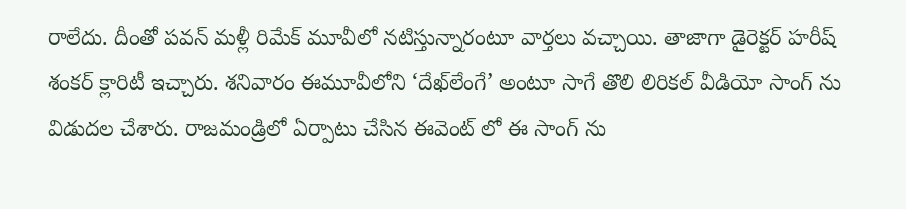రాలేదు. దీంతో పవన్ మళ్లీ రిమేక్ మూవీలో నటిస్తున్నారంటూ వార్తలు వచ్చాయి. తాజాగా డైరెక్టర్ హరీష్ శంకర్ క్లారిటీ ఇచ్చారు. శనివారం ఈమూవీలోని ‘దేఖ్‌లేంగే’ అంటూ సాగే తొలి లిరికల్ వీడియో సాంగ్ ను విడుదల చేశారు. రాజమండ్రిలో ఏర్పాటు చేసిన ఈవెంట్ లో ఈ సాంగ్ ను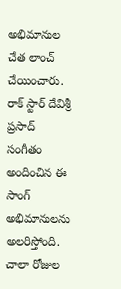అభిమానుల చేత లాంచ్ చేయించారు. రాక్ స్టార్ దేవిశ్రీ ప్రసాద్ సంగీతం అందించిన ఈ సాంగ్ అభిమానులను అలరిస్తోంది. చాలా రోజుల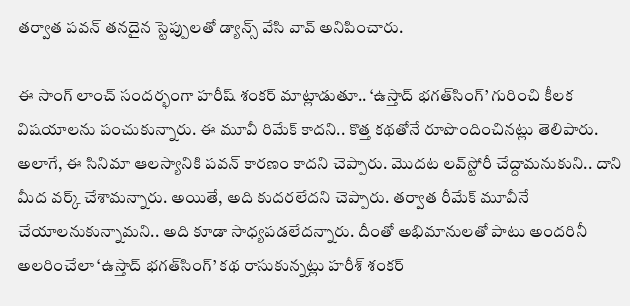తర్వాత పవన్ తనదైన స్టెప్పులతో డ్యాన్స్ వేసి వావ్ అనిపించారు.

ఈ సాంగ్ లాంచ్ సందర్భంగా హరీష్ శంకర్ మాట్లాడుతూ.. ‘ఉస్తాద్ భగత్‌సింగ్’ గురించి కీలక విషయాలను పంచుకున్నారు. ఈ మూవీ రిమేక్ కాదని.. కొత్త కథతోనే రూపొందించినట్లు తెలిపారు. అలాగే, ఈ సినిమా ఆలస్యానికి పవన్‌ కారణం కాదని చెప్పారు. మొదట లవ్‌స్టోరీ చేద్దామనుకుని.. దాని మీద వర్క్‌ చేశామన్నారు. అయితే, అది కుదరలేదని చెప్పారు. తర్వాత రీమేక్‌ మూవీనే చేయాలనుకున్నామని.. అది కూడా సాధ్యపడలేదన్నారు. దీంతో అభిమానులతో పాటు అందరినీ అలరించేలా ‘ఉస్తాద్ భగత్‌సింగ్’ కథ రాసుకున్నట్లు హరీశ్‌ శంకర్‌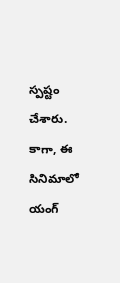స్పష్టం చేశారు. కాగా, ఈ సినిమాలో యంగ్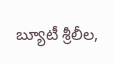బ్యూటీ శ్రీలీల,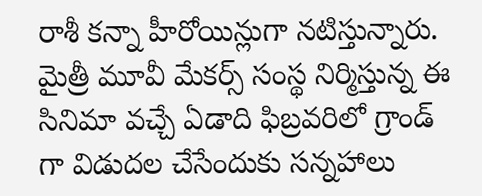రాశీ కన్నా హీరోయిన్లుగా నటిస్తున్నారు. మైత్రీ మూవీ మేకర్స్ సంస్థ నిర్మిస్తున్న ఈ సినిమా వచ్చే ఏడాది ఫిబ్రవరిలో గ్రాండ్ గా విడుదల చేసేందుకు సన్నహాలు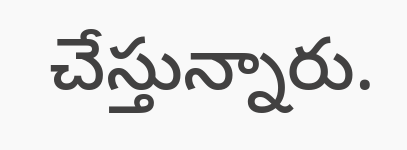చేస్తున్నారు.